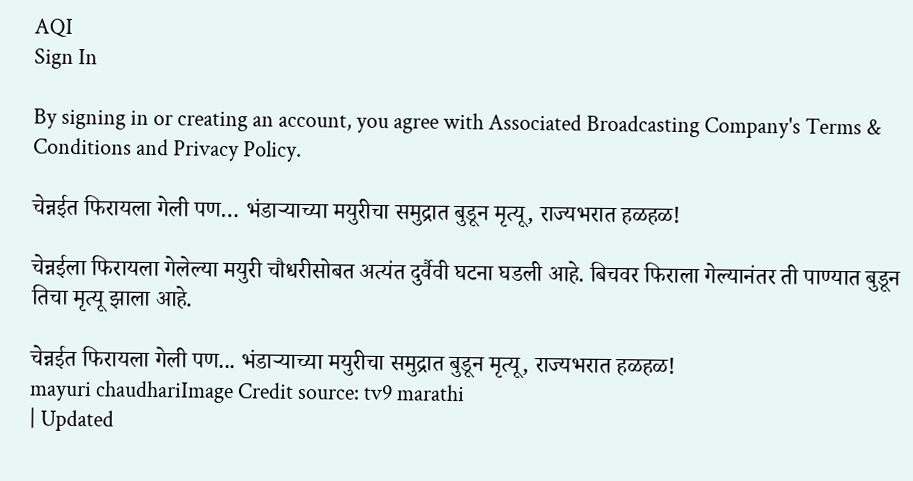AQI
Sign In

By signing in or creating an account, you agree with Associated Broadcasting Company's Terms & Conditions and Privacy Policy.

चेन्नईत फिरायला गेली पण… भंडाऱ्याच्या मयुरीचा समुद्रात बुडून मृत्यू, राज्यभरात हळहळ!

चेन्नईला फिरायला गेलेल्या मयुरी चौधरीसोबत अत्यंत दुर्वैवी घटना घडली आहे. बिचवर फिराला गेल्यानंतर ती पाण्यात बुडून तिचा मृत्यू झाला आहे.

चेन्नईत फिरायला गेली पण... भंडाऱ्याच्या मयुरीचा समुद्रात बुडून मृत्यू, राज्यभरात हळहळ!
mayuri chaudhariImage Credit source: tv9 marathi
| Updated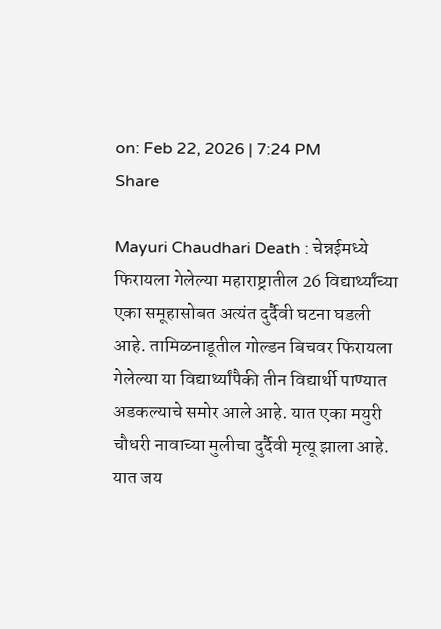on: Feb 22, 2026 | 7:24 PM
Share

Mayuri Chaudhari Death : चेन्नईमध्ये फिरायला गेलेल्या महाराष्ट्रातील 26 विद्यार्थ्यांच्या एका समूहासोबत अत्यंत दुर्दैवी घटना घडली आहे. तामिळनाडूतील गोल्डन बिचवर फिरायला गेलेल्या या विद्यार्थ्यांपैकी तीन विद्यार्थी पाण्यात अडकल्याचे समोर आले आहे. यात एका मयुरी चौधरी नावाच्या मुलीचा दुर्दैवी मृत्यू झाला आहे. यात जय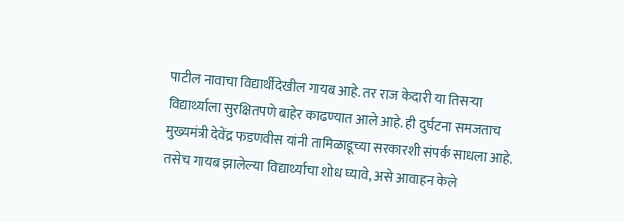पाटील नावाचा विद्यार्थीदेखील गायब आहे. तर राज केदारी या तिसऱ्या विद्यार्थ्याला सुरक्षितपणे बाहेर काढण्यात आले आहे. ही दुर्घटना समजताच मुख्यमंत्री देवेंद्र फडणवीस यांनी तामिळाडूच्या सरकारशी संपर्क साधला आहे. तसेच गायब झालेल्या विद्यार्थ्याचा शोध घ्यावे, असे आवाहन केले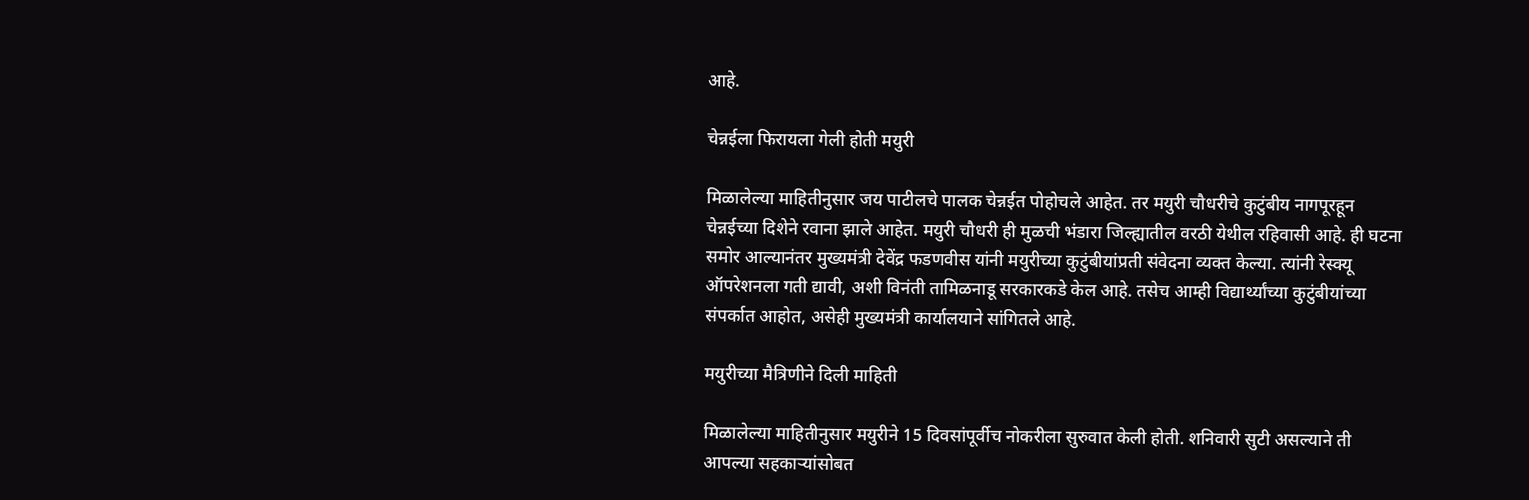आहे.

चेन्नईला फिरायला गेली होती मयुरी

मिळालेल्या माहितीनुसार जय पाटीलचे पालक चेन्नईत पोहोचले आहेत. तर मयुरी चौधरीचे कुटुंबीय नागपूरहून चेन्नईच्या दिशेने रवाना झाले आहेत. मयुरी चौधरी ही मुळची भंडारा जिल्ह्यातील वरठी येथील रहिवासी आहे. ही घटना समोर आल्यानंतर मुख्यमंत्री देवेंद्र फडणवीस यांनी मयुरीच्या कुटुंबीयांप्रती संवेदना व्यक्त केल्या. त्यांनी रेस्क्यू ऑपरेशनला गती द्यावी, अशी विनंती तामिळनाडू सरकारकडे केल आहे. तसेच आम्ही विद्यार्थ्यांच्या कुटुंबीयांच्या संपर्कात आहोत, असेही मुख्यमंत्री कार्यालयाने सांगितले आहे.

मयुरीच्या मैत्रिणीने दिली माहिती

मिळालेल्या माहितीनुसार मयुरीने 15 दिवसांपूर्वीच नोकरीला सुरुवात केली होती. शनिवारी सुटी असल्याने ती आपल्या सहकाऱ्यांसोबत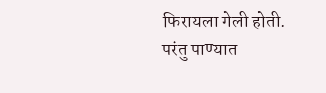फिरायला गेली होती. परंतु पाण्यात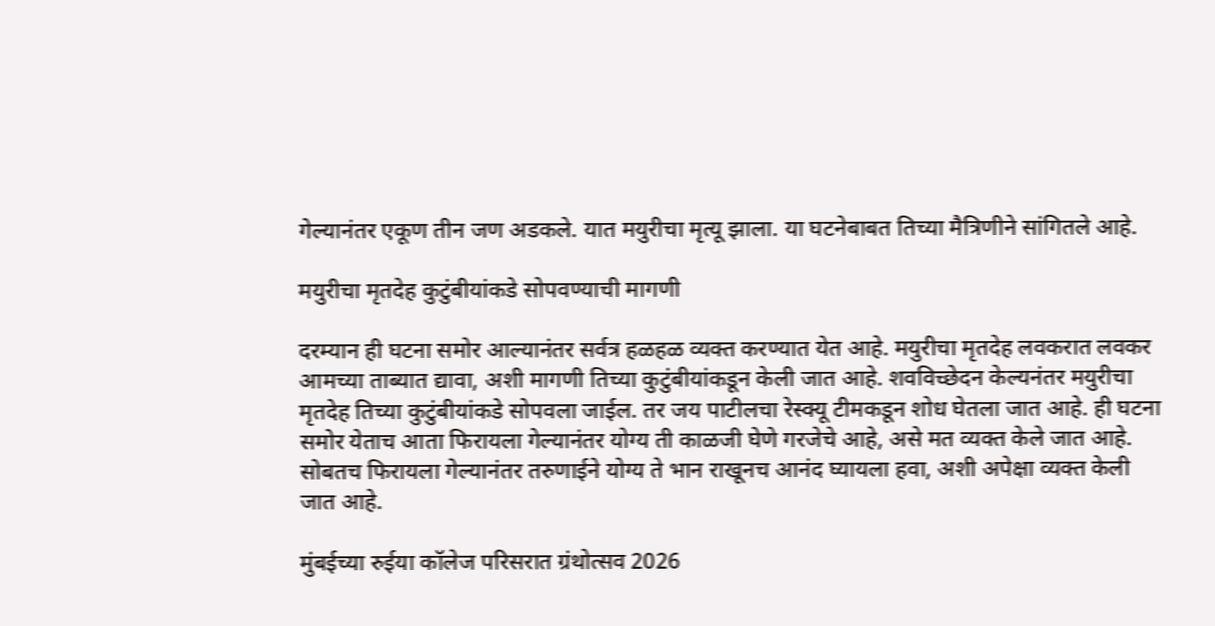गेल्यानंतर एकूण तीन जण अडकले. यात मयुरीचा मृत्यू झाला. या घटनेबाबत तिच्या मैत्रिणीने सांगितले आहे.

मयुरीचा मृतदेह कुटुंबीयांकडे सोपवण्याची मागणी

दरम्यान ही घटना समोर आल्यानंतर सर्वत्र हळहळ व्यक्त करण्यात येत आहे. मयुरीचा मृतदेह लवकरात लवकर आमच्या ताब्यात द्यावा, अशी मागणी तिच्या कुटुंबीयांकडून केली जात आहे. शवविच्छेदन केल्यनंतर मयुरीचा मृतदेह तिच्या कुटुंबीयांकडे सोपवला जाईल. तर जय पाटीलचा रेस्क्यू टीमकडून शोध घेतला जात आहे. ही घटना समोर येताच आता फिरायला गेल्यानंतर योग्य ती काळजी घेणे गरजेचे आहे, असे मत व्यक्त केले जात आहे. सोबतच फिरायला गेल्यानंतर तरुणाईने योग्य ते भान राखूनच आनंद घ्यायला हवा, अशी अपेक्षा व्यक्त केली जात आहे.

मुंबईच्या रुईया कॉलेज परिसरात ग्रंथोत्सव 2026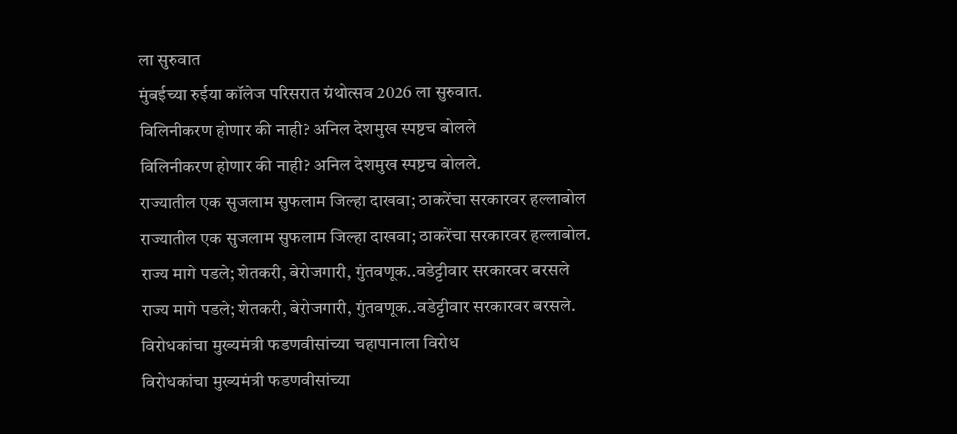ला सुरुवात
मुंबईच्या रुईया कॉलेज परिसरात ग्रंथोत्सव 2026 ला सुरुवात.
विलिनीकरण होणार की नाही? अनिल देशमुख स्पष्टच बोलले
विलिनीकरण होणार की नाही? अनिल देशमुख स्पष्टच बोलले.
राज्यातील एक सुजलाम सुफलाम जिल्हा दाखवा; ठाकरेंचा सरकारवर हल्लाबोल
राज्यातील एक सुजलाम सुफलाम जिल्हा दाखवा; ठाकरेंचा सरकारवर हल्लाबोल.
राज्य मागे पडले; शेतकरी, बेरोजगारी, गुंतवणूक..वडेट्टीवार सरकारवर बरसले
राज्य मागे पडले; शेतकरी, बेरोजगारी, गुंतवणूक..वडेट्टीवार सरकारवर बरसले.
विरोधकांचा मुख्यमंत्री फडणवीसांच्या चहापानाला विरोध
विरोधकांचा मुख्यमंत्री फडणवीसांच्या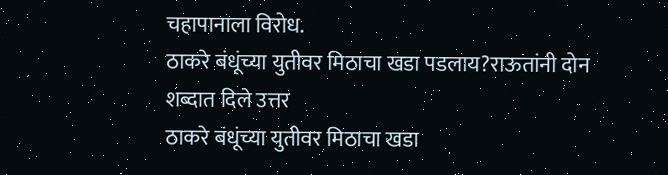चहापानाला विरोध.
ठाकरे बंधूंच्या युतीवर मिठाचा खडा पडलाय?राऊतांनी दोन शब्दात दिले उत्तर
ठाकरे बंधूंच्या युतीवर मिठाचा खडा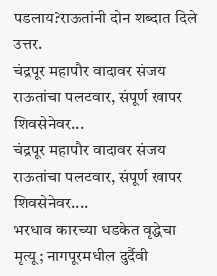पडलाय?राऊतांनी दोन शब्दात दिले उत्तर.
चंद्रपूर महापौर वादावर संजय राऊतांचा पलटवार, संपूर्ण खापर शिवसेनेवर...
चंद्रपूर महापौर वादावर संजय राऊतांचा पलटवार, संपूर्ण खापर शिवसेनेवर....
भरधाव कारच्या धडकेत वृद्धेचा मृत्यू; नागपूरमधील दुर्दैवी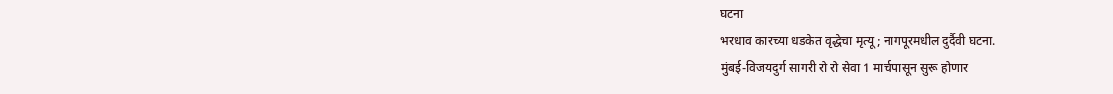घटना
भरधाव कारच्या धडकेत वृद्धेचा मृत्यू; नागपूरमधील दुर्दैवी घटना.
मुंबई-विजयदुर्ग सागरी रो रो सेवा 1 मार्चपासून सुरू होणार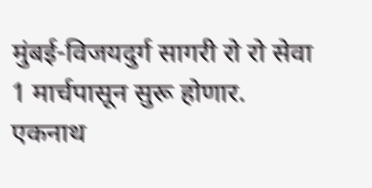मुंबई-विजयदुर्ग सागरी रो रो सेवा 1 मार्चपासून सुरू होणार.
एकनाथ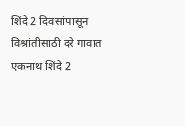शिंदे 2 दिवसांपासून विश्रांतीसाठी दरे गावात
एकनाथ शिंदे 2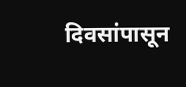दिवसांपासून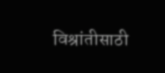विश्रांतीसाठी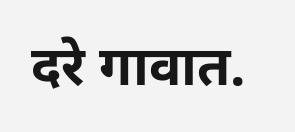दरे गावात.